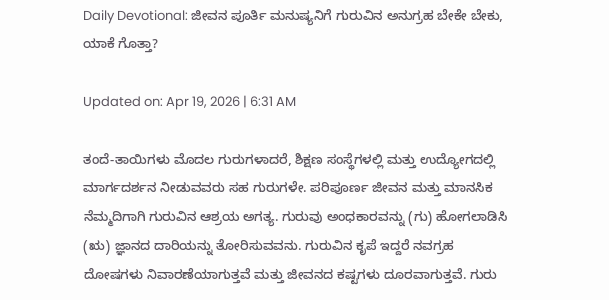Daily Devotional: ಜೀವನ ಪೂರ್ತಿ ಮನುಷ್ಯನಿಗೆ ಗುರುವಿನ ಅನುಗ್ರಹ ಬೇಕೇ ಬೇಕು, ಯಾಕೆ ಗೊತ್ತಾ?

Updated on: Apr 19, 2026 | 6:31 AM

ತಂದೆ-ತಾಯಿಗಳು ಮೊದಲ ಗುರುಗಳಾದರೆ, ಶಿಕ್ಷಣ ಸಂಸ್ಥೆಗಳಲ್ಲಿ ಮತ್ತು ಉದ್ಯೋಗದಲ್ಲಿ ಮಾರ್ಗದರ್ಶನ ನೀಡುವವರು ಸಹ ಗುರುಗಳೇ. ಪರಿಪೂರ್ಣ ಜೀವನ ಮತ್ತು ಮಾನಸಿಕ ನೆಮ್ಮದಿಗಾಗಿ ಗುರುವಿನ ಆಶ್ರಯ ಅಗತ್ಯ. ಗುರುವು ಅಂಧಕಾರವನ್ನು (ಗು) ಹೋಗಲಾಡಿಸಿ (ಋ) ಜ್ಞಾನದ ದಾರಿಯನ್ನು ತೋರಿಸುವವನು. ಗುರುವಿನ ಕೃಪೆ ಇದ್ದರೆ ನವಗ್ರಹ ದೋಷಗಳು ನಿವಾರಣೆಯಾಗುತ್ತವೆ ಮತ್ತು ಜೀವನದ ಕಷ್ಟಗಳು ದೂರವಾಗುತ್ತವೆ. ಗುರು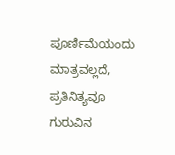ಪೂರ್ಣಿಮೆಯಂದು ಮಾತ್ರವಲ್ಲದೆ, ಪ್ರತಿನಿತ್ಯವೂ ಗುರುವಿನ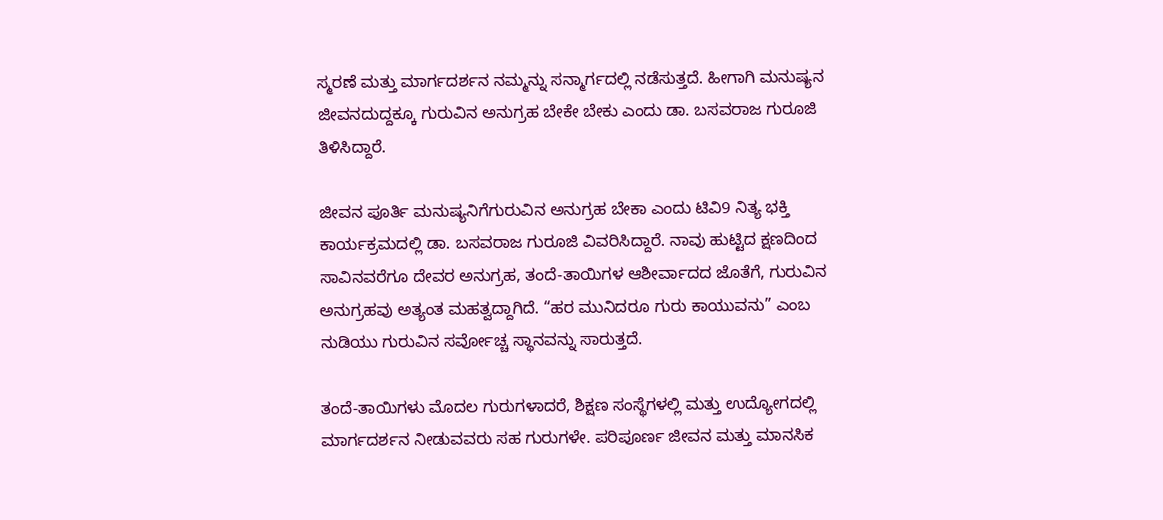ಸ್ಮರಣೆ ಮತ್ತು ಮಾರ್ಗದರ್ಶನ ನಮ್ಮನ್ನು ಸನ್ಮಾರ್ಗದಲ್ಲಿ ನಡೆಸುತ್ತದೆ. ಹೀಗಾಗಿ ಮನುಷ್ಯನ ಜೀವನದುದ್ದಕ್ಕೂ ಗುರುವಿನ ಅನುಗ್ರಹ ಬೇಕೇ ಬೇಕು ಎಂದು ಡಾ. ಬಸವರಾಜ ಗುರೂಜಿ ತಿಳಿಸಿದ್ದಾರೆ.

ಜೀವನ ಪೂರ್ತಿ ಮನುಷ್ಯನಿಗೆಗುರುವಿನ ಅನುಗ್ರಹ ಬೇಕಾ ಎಂದು ಟಿವಿ9 ನಿತ್ಯ ಭಕ್ತಿ ಕಾರ್ಯಕ್ರಮದಲ್ಲಿ ಡಾ. ಬಸವರಾಜ ಗುರೂಜಿ ವಿವರಿಸಿದ್ದಾರೆ. ನಾವು ಹುಟ್ಟಿದ ಕ್ಷಣದಿಂದ ಸಾವಿನವರೆಗೂ ದೇವರ ಅನುಗ್ರಹ, ತಂದೆ-ತಾಯಿಗಳ ಆಶೀರ್ವಾದದ ಜೊತೆಗೆ, ಗುರುವಿನ ಅನುಗ್ರಹವು ಅತ್ಯಂತ ಮಹತ್ವದ್ದಾಗಿದೆ. “ಹರ ಮುನಿದರೂ ಗುರು ಕಾಯುವನು” ಎಂಬ ನುಡಿಯು ಗುರುವಿನ ಸರ್ವೋಚ್ಚ ಸ್ಥಾನವನ್ನು ಸಾರುತ್ತದೆ.

ತಂದೆ-ತಾಯಿಗಳು ಮೊದಲ ಗುರುಗಳಾದರೆ, ಶಿಕ್ಷಣ ಸಂಸ್ಥೆಗಳಲ್ಲಿ ಮತ್ತು ಉದ್ಯೋಗದಲ್ಲಿ ಮಾರ್ಗದರ್ಶನ ನೀಡುವವರು ಸಹ ಗುರುಗಳೇ. ಪರಿಪೂರ್ಣ ಜೀವನ ಮತ್ತು ಮಾನಸಿಕ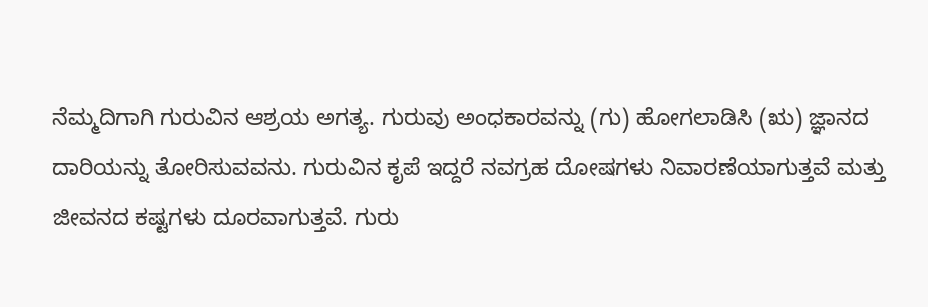ನೆಮ್ಮದಿಗಾಗಿ ಗುರುವಿನ ಆಶ್ರಯ ಅಗತ್ಯ. ಗುರುವು ಅಂಧಕಾರವನ್ನು (ಗು) ಹೋಗಲಾಡಿಸಿ (ಋ) ಜ್ಞಾನದ ದಾರಿಯನ್ನು ತೋರಿಸುವವನು. ಗುರುವಿನ ಕೃಪೆ ಇದ್ದರೆ ನವಗ್ರಹ ದೋಷಗಳು ನಿವಾರಣೆಯಾಗುತ್ತವೆ ಮತ್ತು ಜೀವನದ ಕಷ್ಟಗಳು ದೂರವಾಗುತ್ತವೆ. ಗುರು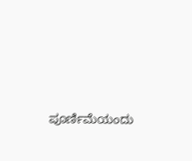ಪೂರ್ಣಿಮೆಯಂದು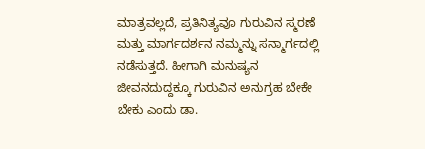ಮಾತ್ರವಲ್ಲದೆ, ಪ್ರತಿನಿತ್ಯವೂ ಗುರುವಿನ ಸ್ಮರಣೆ ಮತ್ತು ಮಾರ್ಗದರ್ಶನ ನಮ್ಮನ್ನು ಸನ್ಮಾರ್ಗದಲ್ಲಿ ನಡೆಸುತ್ತದೆ. ಹೀಗಾಗಿ ಮನುಷ್ಯನ ಜೀವನದುದ್ದಕ್ಕೂ ಗುರುವಿನ ಅನುಗ್ರಹ ಬೇಕೇ ಬೇಕು ಎಂದು ಡಾ.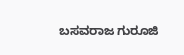ಬಸವರಾಜ ಗುರೂಜಿ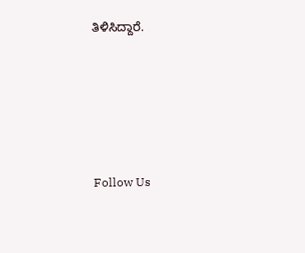ತಿಳಿಸಿದ್ದಾರೆ.







Follow Us